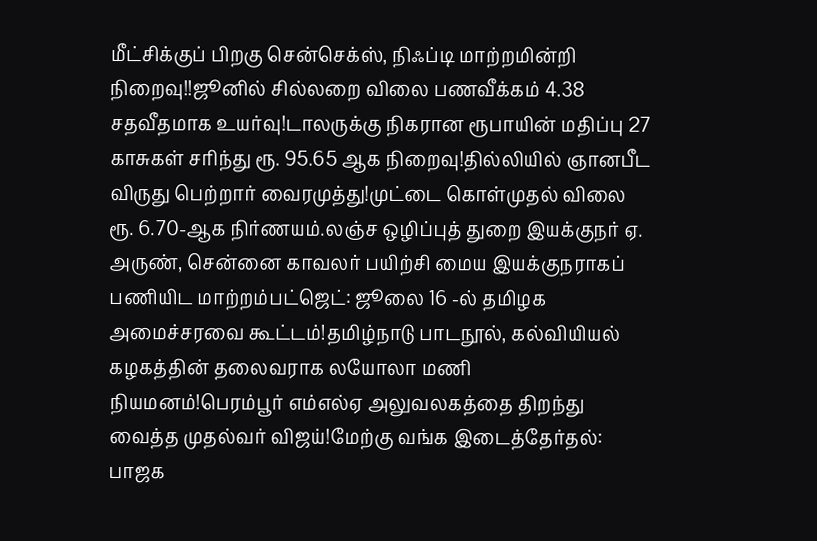மீட்சிக்குப் பிறகு சென்செக்ஸ், நிஃப்டி மாற்றமின்றி நிறைவு!!ஜூனில் சில்லறை விலை பணவீக்கம் 4.38 சதவீதமாக உயர்வு!டாலருக்கு நிகரான ரூபாயின் மதிப்பு 27 காசுகள் சரிந்து ரூ. 95.65 ஆக நிறைவு!தில்லியில் ஞானபீட விருது பெற்றார் வைரமுத்து!முட்டை கொள்முதல் விலை ரூ. 6.70-ஆக நிர்ணயம்.லஞ்ச ஒழிப்புத் துறை இயக்குநர் ஏ. அருண், சென்னை காவலர் பயிற்சி மைய இயக்குநராகப் பணியிட மாற்றம்பட்ஜெட்: ஜூலை 16 -ல் தமிழக அமைச்சரவை கூட்டம்!தமிழ்நாடு பாடநூல், கல்வியியல் கழகத்தின் தலைவராக லயோலா மணி நியமனம்!பெரம்பூர் எம்எல்ஏ அலுவலகத்தை திறந்து வைத்த முதல்வர் விஜய்!மேற்கு வங்க இடைத்தேர்தல்: பாஜக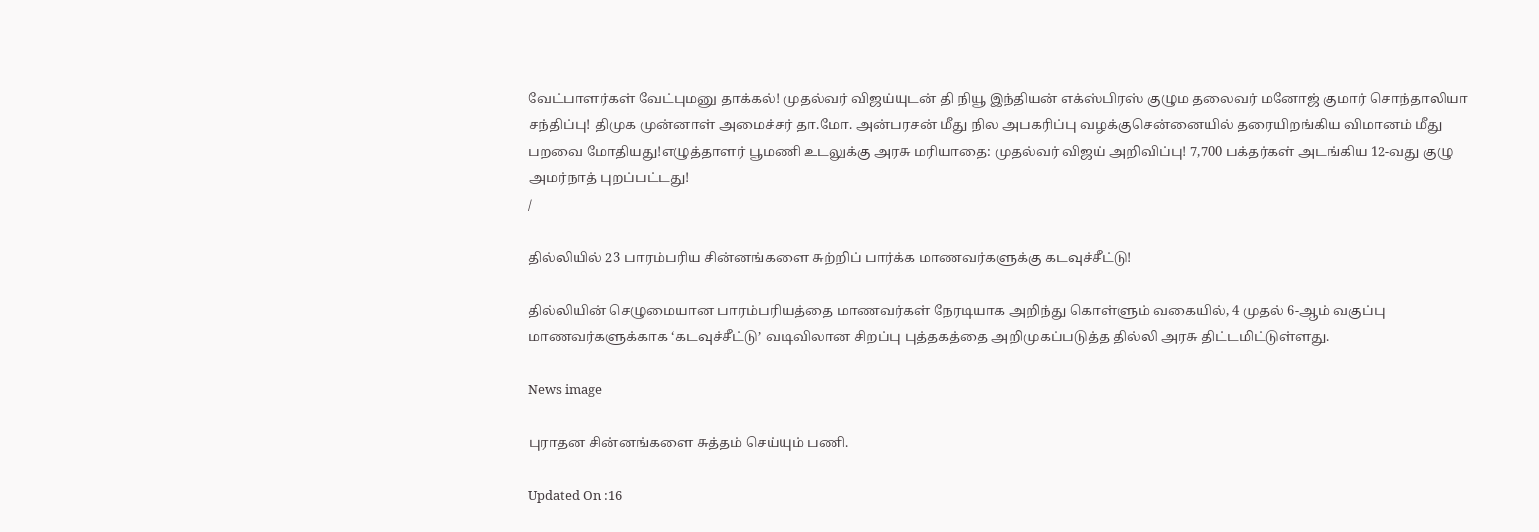வேட்பாளர்கள் வேட்புமனு தாக்கல்! முதல்வர் விஜய்யுடன் தி நியூ இந்தியன் எக்ஸ்பிரஸ் குழும தலைவர் மனோஜ் குமார் சொந்தாலியா சந்திப்பு! திமுக முன்னாள் அமைச்சர் தா.மோ. அன்பரசன் மீது நில அபகரிப்பு வழக்குசென்னையில் தரையிறங்கிய விமானம் மீது பறவை மோதியது!எழுத்தாளர் பூமணி உடலுக்கு அரசு மரியாதை: முதல்வர் விஜய் அறிவிப்பு! 7,700 பக்தர்கள் அடங்கிய 12-வது குழு அமர்நாத் புறப்பட்டது!
/

தில்லியில் 23 பாரம்பரிய சின்னங்களை சுற்றிப் பார்க்க மாணவர்களுக்கு கடவுச்சீட்டு!

தில்லியின் செழுமையான பாரம்பரியத்தை மாணவர்கள் நேரடியாக அறிந்து கொள்ளும் வகையில், 4 முதல் 6-ஆம் வகுப்பு மாணவர்களுக்காக ‘கடவுச்சீட்டு’ வடிவிலான சிறப்பு புத்தகத்தை அறிமுகப்படுத்த தில்லி அரசு திட்டமிட்டுள்ளது.

News image

புராதன சின்னங்களை சுத்தம் செய்யும் பணி.

Updated On :16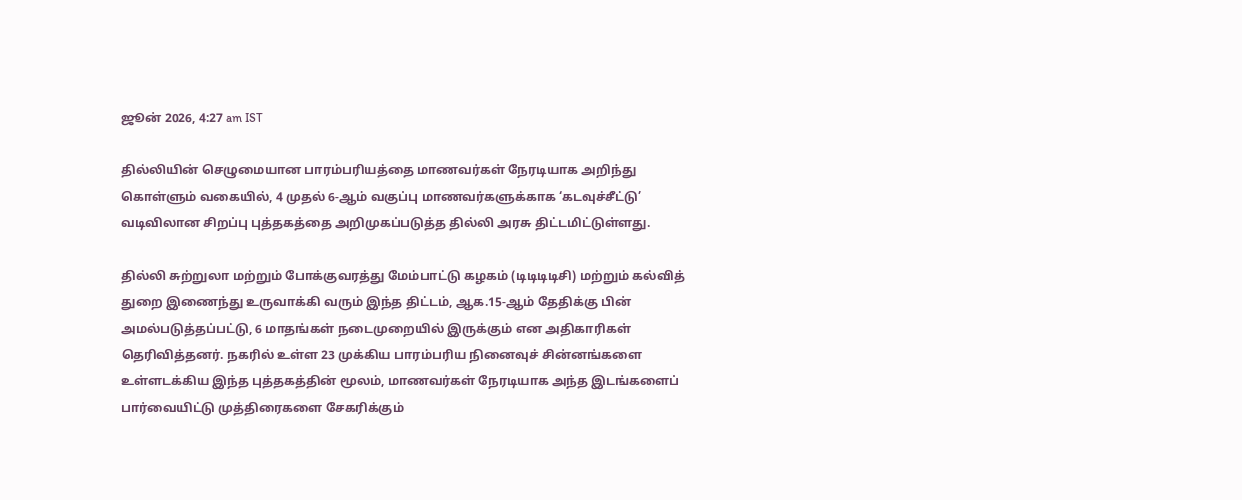ஜூன் 2026, 4:27 am IST

தில்லியின் செழுமையான பாரம்பரியத்தை மாணவர்கள் நேரடியாக அறிந்து கொள்ளும் வகையில், 4 முதல் 6-ஆம் வகுப்பு மாணவர்களுக்காக ‘கடவுச்சீட்டு’ வடிவிலான சிறப்பு புத்தகத்தை அறிமுகப்படுத்த தில்லி அரசு திட்டமிட்டுள்ளது.

தில்லி சுற்றுலா மற்றும் போக்குவரத்து மேம்பாட்டு கழகம் (டிடிடிடிசி) மற்றும் கல்வித் துறை இணைந்து உருவாக்கி வரும் இந்த திட்டம், ஆக.15-ஆம் தேதிக்கு பின் அமல்படுத்தப்பட்டு, 6 மாதங்கள் நடைமுறையில் இருக்கும் என அதிகாரிகள் தெரிவித்தனர். நகரில் உள்ள 23 முக்கிய பாரம்பரிய நினைவுச் சின்னங்களை உள்ளடக்கிய இந்த புத்தகத்தின் மூலம், மாணவர்கள் நேரடியாக அந்த இடங்களைப் பார்வையிட்டு முத்திரைகளை சேகரிக்கும்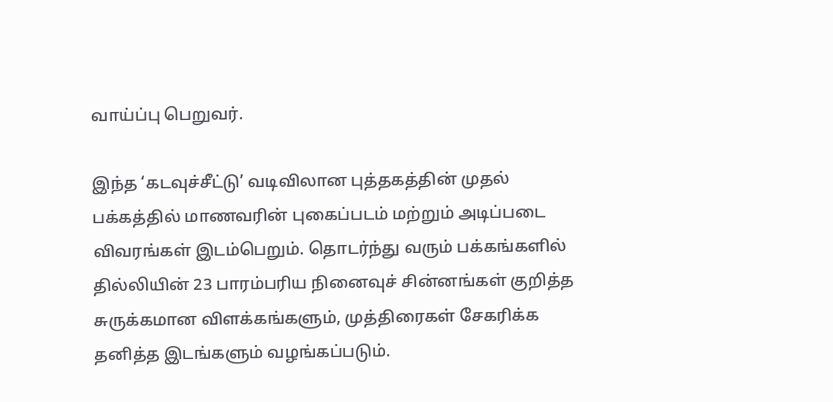வாய்ப்பு பெறுவர்.

இந்த ‘கடவுச்சீட்டு’ வடிவிலான புத்தகத்தின் முதல் பக்கத்தில் மாணவரின் புகைப்படம் மற்றும் அடிப்படை விவரங்கள் இடம்பெறும். தொடர்ந்து வரும் பக்கங்களில் தில்லியின் 23 பாரம்பரிய நினைவுச் சின்னங்கள் குறித்த சுருக்கமான விளக்கங்களும், முத்திரைகள் சேகரிக்க தனித்த இடங்களும் வழங்கப்படும்.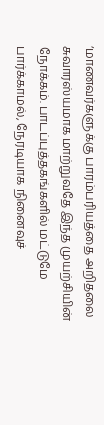‘மாணவர்களுக்கு பாரம்பரியத்தை அறிதலை சுவாரஸ்யமாக மாற்றுவதே இந்த முயற்சியின் நோக்கம். பாடப்புத்தகங்களில் மட்டுமே பார்க்காமல், நேரடியாக நினைவுச்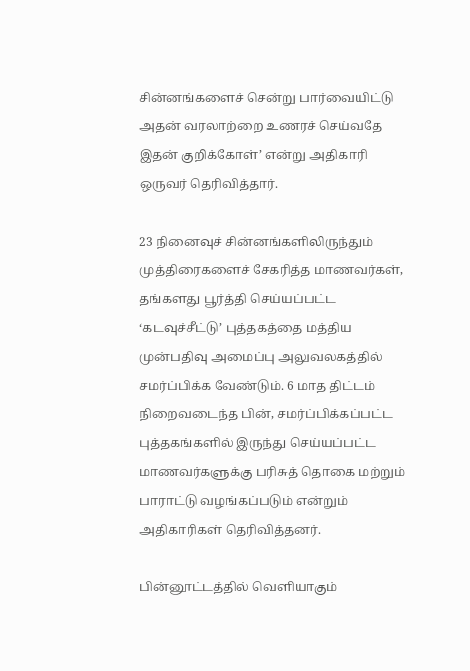சின்னங்களைச் சென்று பார்வையிட்டு அதன் வரலாற்றை உணரச் செய்வதே இதன் குறிக்கோள்’ என்று அதிகாரி ஒருவர் தெரிவித்தார்.

23 நினைவுச் சின்னங்களிலிருந்தும் முத்திரைகளைச் சேகரித்த மாணவர்கள், தங்களது பூர்த்தி செய்யப்பட்ட ‘கடவுச்சீட்டு’ புத்தகத்தை மத்திய முன்பதிவு அமைப்பு அலுவலகத்தில் சமர்ப்பிக்க வேண்டும். 6 மாத திட்டம் நிறைவடைந்த பின், சமர்ப்பிக்கப்பட்ட புத்தகங்களில் இருந்து செய்யப்பட்ட மாணவர்களுக்கு பரிசுத் தொகை மற்றும் பாராட்டு வழங்கப்படும் என்றும் அதிகாரிகள் தெரிவித்தனர்.

பின்னூட்டத்தில் வெளியாகும்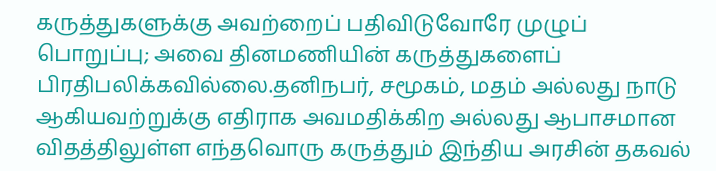கருத்துகளுக்கு அவற்றைப் பதிவிடுவோரே முழுப் பொறுப்பு; அவை தினமணியின் கருத்துகளைப் பிரதிபலிக்கவில்லை.தனிநபர், சமூகம், மதம் அல்லது நாடு ஆகியவற்றுக்கு எதிராக அவமதிக்கிற அல்லது ஆபாசமான விதத்திலுள்ள எந்தவொரு கருத்தும் இந்திய அரசின் தகவல்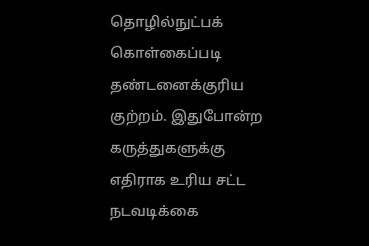தொழில்நுட்பக் கொள்கைப்படி தண்டனைக்குரிய குற்றம். இதுபோன்ற கருத்துகளுக்கு எதிராக உரிய சட்ட நடவடிக்கை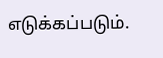எடுக்கப்படும்.